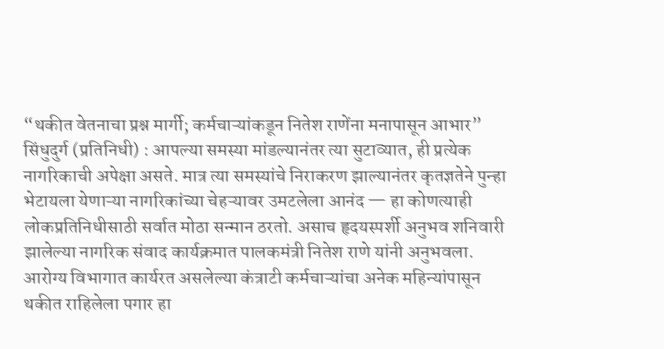“थकीत वेतनाचा प्रश्न मार्गी; कर्मचाऱ्यांकडून नितेश राणेंना मनापासून आभार”
सिंधुदुर्ग (प्रतिनिधी) : आपल्या समस्या मांडल्यानंतर त्या सुटाव्यात, ही प्रत्येक नागरिकाची अपेक्षा असते. मात्र त्या समस्यांचे निराकरण झाल्यानंतर कृतज्ञतेने पुन्हा भेटायला येणाऱ्या नागरिकांच्या चेहऱ्यावर उमटलेला आनंद — हा कोणत्याही लोकप्रतिनिधीसाठी सर्वात मोठा सन्मान ठरतो. असाच हृदयस्पर्शी अनुभव शनिवारी झालेल्या नागरिक संवाद कार्यक्रमात पालकमंत्री नितेश राणे यांनी अनुभवला. आरोग्य विभागात कार्यरत असलेल्या कंत्राटी कर्मचाऱ्यांचा अनेक महिन्यांपासून थकीत राहिलेला पगार हा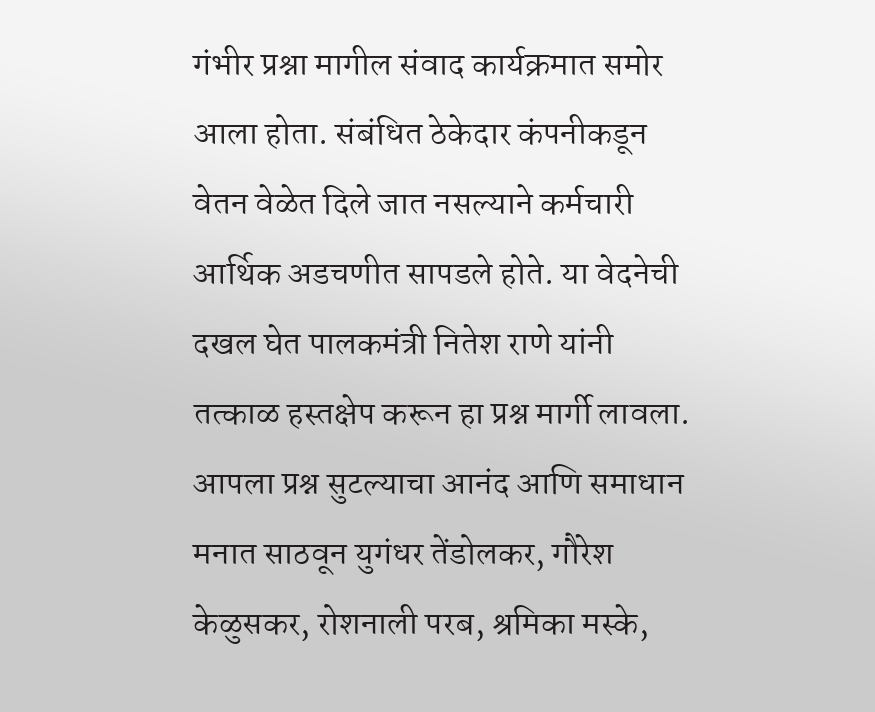गंभीर प्रश्ना मागील संवाद कार्यक्रमात समोर आला होता. संबंधित ठेकेदार कंपनीकडून वेतन वेळेत दिले जात नसल्याने कर्मचारी आर्थिक अडचणीत सापडले होते. या वेदनेची दखल घेत पालकमंत्री नितेश राणे यांनी तत्काळ हस्तक्षेप करून हा प्रश्न मार्गी लावला.
आपला प्रश्न सुटल्याचा आनंद आणि समाधान मनात साठवून युगंधर तेंडोलकर, गौरेश केळुसकर, रोशनाली परब, श्रमिका मस्के,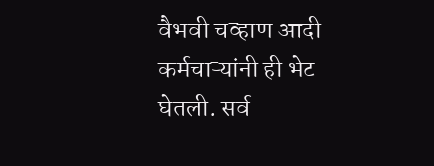वैभवी चव्हाण आदी कर्मचाऱ्यांनी ही भेट घेतली. सर्व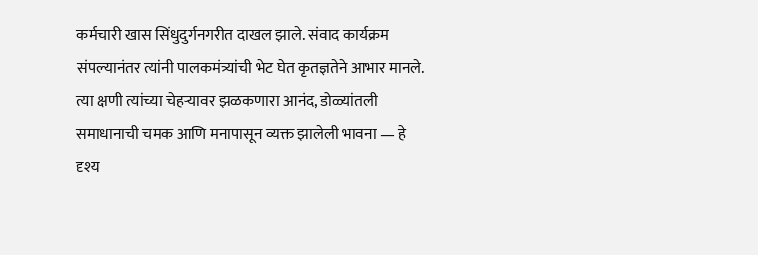कर्मचारी खास सिंधुदुर्गनगरीत दाखल झाले. संवाद कार्यक्रम संपल्यानंतर त्यांनी पालकमंत्र्यांची भेट घेत कृतज्ञतेने आभार मानले. त्या क्षणी त्यांच्या चेहऱ्यावर झळकणारा आनंद, डोळ्यांतली समाधानाची चमक आणि मनापासून व्यक्त झालेली भावना — हे दृश्य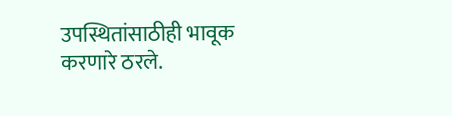उपस्थितांसाठीही भावूक करणारे ठरले.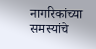नागरिकांच्या समस्यांचे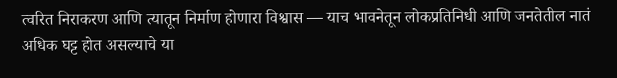त्वरित निराकरण आणि त्यातून निर्माण होणारा विश्वास — याच भावनेतून लोकप्रतिनिधी आणि जनतेतील नातं अधिक घट्ट होत असल्याचे या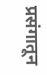प्रसंगातून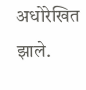अधोरेखित झाले.